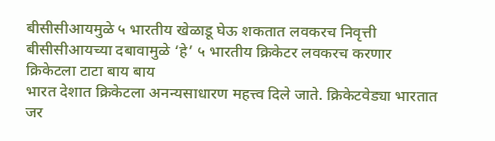बीसीसीआयमुळे ५ भारतीय खेळाडू घेऊ शकतात लवकरच निवृत्ती
बीसीसीआयच्या दबावामुळे ‘हे’ ५ भारतीय क्रिकेटर लवकरच करणार क्रिकेटला टाटा बाय बाय
भारत देशात क्रिकेटला अनन्यसाधारण महत्त्व दिले जाते. क्रिकेटवेड्या भारतात जर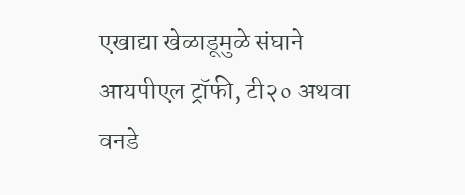एखाद्या खेळाडूमुळे संघाने आयपीएल ट्रॉफी, टी२० अथवा वनडे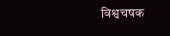विश्वचषक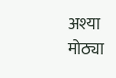अश्या मोठ्या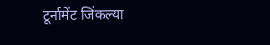टूर्नामेंट जिंकल्या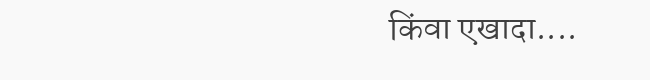किंवा एखादा....